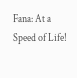Fana: At a Speed of Life!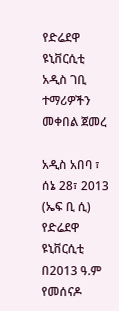የድሬደዋ ዩኒቨርሲቲ አዲስ ገቢ ተማሪዎችን መቀበል ጀመረ

አዲስ አበባ ፣ ሰኔ 28፣ 2013 (ኤፍ ቢ ሲ) የድሬደዋ ዩኒቨርሲቲ በ2013 ዓ.ም የመሰናዶ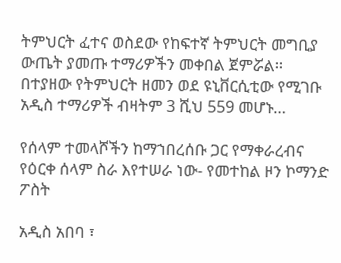ትምህርት ፈተና ወስደው የከፍተኛ ትምህርት መግቢያ ውጤት ያመጡ ተማሪዎችን መቀበል ጀምሯል፡፡ በተያዘው የትምህርት ዘመን ወደ ዩኒቨርሲቲው የሚገቡ አዲስ ተማሪዎች ብዛትም 3 ሺህ 559 መሆኑ…

የሰላም ተመላሾችን ከማኀበረሰቡ ጋር የማቀራረብና የዕርቀ ሰላም ስራ እየተሠራ ነው- የመተከል ዞን ኮማንድ ፖስት

አዲስ አበባ ፣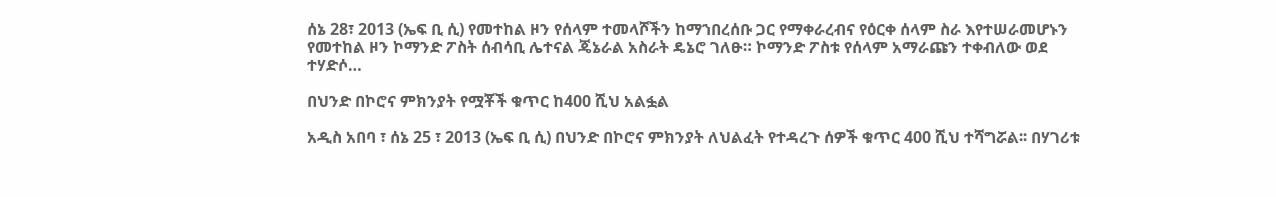ሰኔ 28፣ 2013 (ኤፍ ቢ ሲ) የመተከል ዞን የሰላም ተመላሾችን ከማኀበረሰቡ ጋር የማቀራረብና የዕርቀ ሰላም ስራ እየተሠራመሆኑን የመተከል ዞን ኮማንድ ፖስት ሰብሳቢ ሌተናል ጄኔራል አስራት ዴኔሮ ገለፁ። ኮማንድ ፖስቱ የሰላም አማራጩን ተቀብለው ወደ ተሃድሶ…

በህንድ በኮሮና ምክንያት የሟቾች ቁጥር ከ400 ሺህ አልፏል

አዲስ አበባ ፣ ሰኔ 25 ፣ 2013 (ኤፍ ቢ ሲ) በህንድ በኮሮና ምክንያት ለህልፈት የተዳረጉ ሰዎች ቁጥር 400 ሺህ ተሻግሯል፡፡ በሃገሪቱ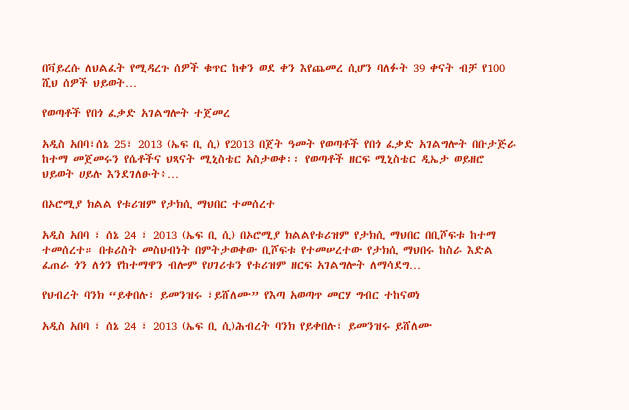በቫይረሱ ለህልፈት የሚዳረጉ ሰዎች ቁጥር ከቀን ወደ ቀን እየጨመረ ሲሆን ባለፉት 39 ቀናት ብቻ የ100 ሺህ ሰዎች ህይወት…

የወጣቶች የበጎ ፈቃድ አገልግሎት ተጀመረ

አዲስ አበባ፣ሰኔ 25፣ 2013 (ኤፍ ቢ ሲ) የ2013 በጀት ዓመት የወጣቶች የበጎ ፈቃድ አገልግሎት በቡታጅራ ከተማ መጀመሩን የሴቶችና ህጻናት ሚኒስቴር አስታወቀ፡፡ የወጣቶች ዘርፍ ሚኒስቴር ዲኤታ ወይዘሮ ህይወት ሀይሉ እንደገለፁት፥…

በኦሮሚያ ክልል የቱሪዝም የታክሲ ማህበር ተመሰረተ

አዲስ አበባ ፣ ሰኔ 24 ፣ 2013 (ኤፍ ቢ ሲ) በኦሮሚያ ክልልየቱሪዝም የታክሲ ማህበር በቢሾፍቱ ከተማ ተመሰረተ። በቱሪስት መስህብነት በምትታወቀው ቢሾፍቱ የተመሠረተው የታክሲ ማህበሩ ከስራ እድል ፈጠራ ጎን ለጎን የከተማዋን ብሎም የሀገሪቱን የቱሪዝም ዘርፍ አገልግሎት ለማሳደግ…

የህብረት ባንክ “ይቀበሉ፣ ይመንዝሩ ፣ይሸለሙ” የእጣ አወጣጥ መርሃ ግብር ተከናወነ

አዲስ አበባ ፣ ሰኔ 24 ፣ 2013 (ኤፍ ቢ ሲ)ሕብረት ባንክ የይቀበሉ፣ ይመንዝሩ ይሸለሙ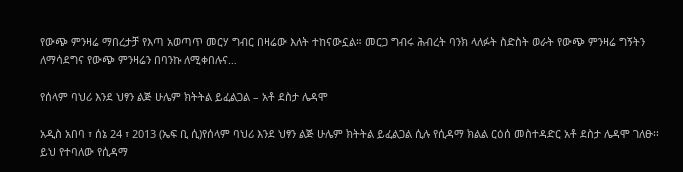የውጭ ምንዛሬ ማበረታቻ የእጣ አወጣጥ መርሃ ግብር በዛሬው እለት ተከናውኗል። መርጋ ግብሩ ሕብረት ባንክ ላለፉት ስድስት ወራት የውጭ ምንዛሬ ግኝትን ለማሳደግና የውጭ ምንዛሬን በባንኩ ለሚቀበሉና…

የሰላም ባህሪ እንደ ህፃን ልጅ ሁሌም ክትትል ይፈልጋል – አቶ ደስታ ሌዳሞ

አዲስ አበባ ፣ ሰኔ 24 ፣ 2013 (ኤፍ ቢ ሲ)የሰላም ባህሪ እንደ ህፃን ልጅ ሁሌም ክትትል ይፈልጋል ሲሉ የሲዳማ ክልል ርዕሰ መስተዳድር አቶ ደስታ ሌዳሞ ገለፁ፡፡ ይህ የተባለው የሲዳማ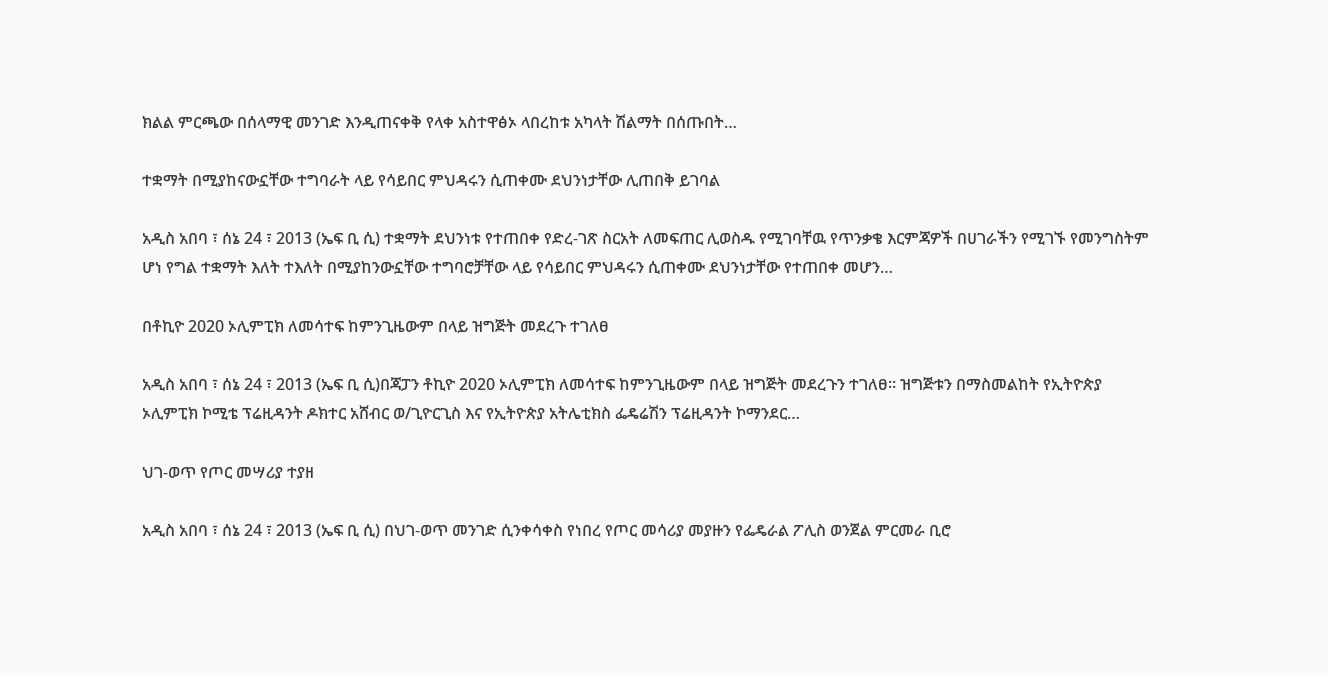ክልል ምርጫው በሰላማዊ መንገድ እንዲጠናቀቅ የላቀ አስተዋፅኦ ላበረከቱ አካላት ሽልማት በሰጡበት…

ተቋማት በሚያከናውኗቸው ተግባራት ላይ የሳይበር ምህዳሩን ሲጠቀሙ ደህንነታቸው ሊጠበቅ ይገባል

አዲስ አበባ ፣ ሰኔ 24 ፣ 2013 (ኤፍ ቢ ሲ) ተቋማት ደህንነቱ የተጠበቀ የድረ-ገጽ ስርአት ለመፍጠር ሊወስዱ የሚገባቸዉ የጥንቃቄ እርምጃዎች በሀገራችን የሚገኙ የመንግስትም ሆነ የግል ተቋማት እለት ተእለት በሚያከንውኗቸው ተግባሮቻቸው ላይ የሳይበር ምህዳሩን ሲጠቀሙ ደህንነታቸው የተጠበቀ መሆን…

በቶኪዮ 2020 ኦሊምፒክ ለመሳተፍ ከምንጊዜውም በላይ ዝግጅት መደረጉ ተገለፀ

አዲስ አበባ ፣ ሰኔ 24 ፣ 2013 (ኤፍ ቢ ሲ)በጃፓን ቶኪዮ 2020 ኦሊምፒክ ለመሳተፍ ከምንጊዜውም በላይ ዝግጅት መደረጉን ተገለፀ። ዝግጅቱን በማስመልከት የኢትዮጵያ ኦሊምፒክ ኮሚቴ ፕሬዚዳንት ዶክተር አሸብር ወ/ጊዮርጊስ እና የኢትዮጵያ አትሌቲክስ ፌዴሬሽን ፕሬዚዳንት ኮማንደር…

ህገ-ወጥ የጦር መሣሪያ ተያዘ

አዲስ አበባ ፣ ሰኔ 24 ፣ 2013 (ኤፍ ቢ ሲ) በህገ-ወጥ መንገድ ሲንቀሳቀስ የነበረ የጦር መሳሪያ መያዙን የፌዴራል ፖሊስ ወንጀል ምርመራ ቢሮ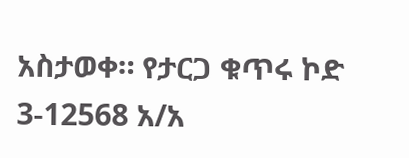አስታወቀ። የታርጋ ቁጥሩ ኮድ 3-12568 አ/አ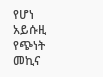የሆነ አይሱዚ የጭነት መኪና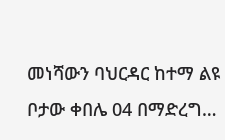መነሻውን ባህርዳር ከተማ ልዩ ቦታው ቀበሌ 04 በማድረግ…